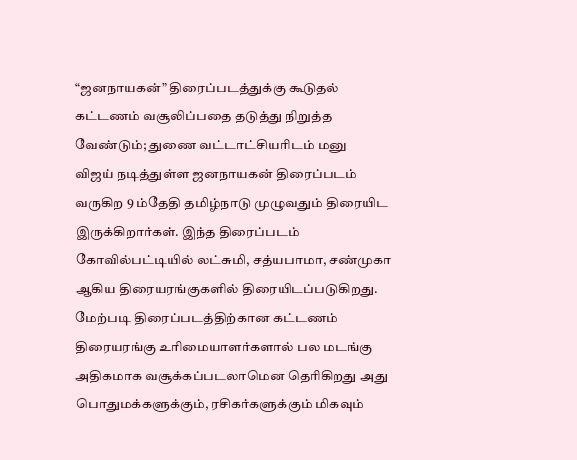“ஜனநாயகன்” திரைப்படத்துக்கு கூடுதல் கட்டணம் வசூலிப்பதை தடுத்து நிறுத்த வேண்டும்; துணை வட்டாட்சியரிடம் மனு
விஜய் நடித்துள்ள ஜனநாயகன் திரைப்படம் வருகிற 9 ம்தேதி தமிழ்நாடு முழுவதும் திரையிட இருக்கிறார்கள். இந்த திரைப்படம் கோவில்பட்டியில் லட்சுமி, சத்யபாமா, சண்முகா ஆகிய திரையரங்குகளில் திரையிடப்படுகிறது.
மேற்படி திரைப்படத்திற்கான கட்டணம் திரையரங்கு உரிமையாளர்களால் பல மடங்கு அதிகமாக வசூக்கப்படலாமென தெரிகிறது அது பொதுமக்களுக்கும், ரசிகர்களுக்கும் மிகவும்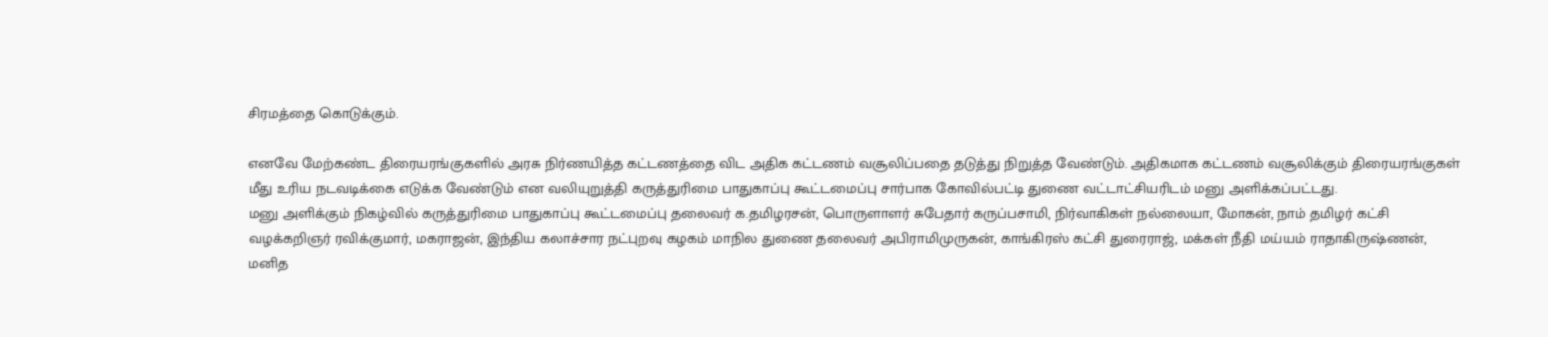சிரமத்தை கொடுக்கும்.

எனவே மேற்கண்ட திரையரங்குகளில் அரசு நிர்ணயித்த கட்டணத்தை விட அதிக கட்டணம் வசூலிப்பதை தடுத்து நிறுத்த வேண்டும். அதிகமாக கட்டணம் வசூலிக்கும் திரையரங்குகள் மீது உரிய நடவடிக்கை எடுக்க வேண்டும் என வலியுறுத்தி கருத்துரிமை பாதுகாப்பு கூட்டமைப்பு சார்பாக கோவில்பட்டி துணை வட்டாட்சியரிடம் மனு அளிக்கப்பட்டது.
மனு அளிக்கும் நிகழ்வில் கருத்துரிமை பாதுகாப்பு கூட்டமைப்பு தலைவர் க.தமிழரசன், பொருளாளர் சுபேதார் கருப்பசாமி, நிர்வாகிகள் நல்லையா, மோகன், நாம் தமிழர் கட்சி வழக்கறிஞர் ரவிக்குமார், மகராஜன், இந்திய கலாச்சார நட்புறவு கழகம் மாநில துணை தலைவர் அபிராமிமுருகன், காங்கிரஸ் கட்சி துரைராஜ், மக்கள் நீதி மய்யம் ராதாகிருஷ்ணன், மனித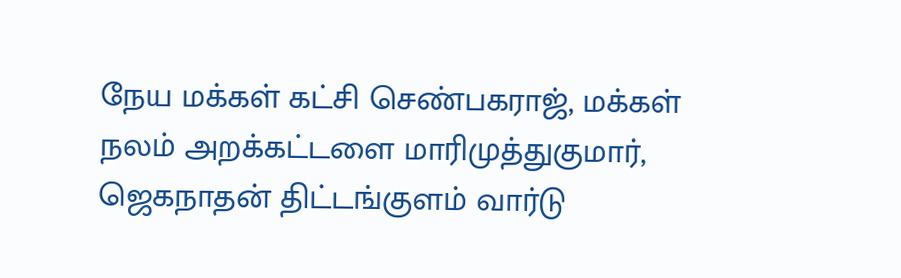நேய மக்கள் கட்சி செண்பகராஜ், மக்கள் நலம் அறக்கட்டளை மாரிமுத்துகுமார், ஜெகநாதன் திட்டங்குளம் வார்டு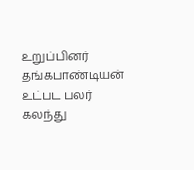உறுப்பினர் தங்கபாண்டியன் உட்பட பலர் கலந்து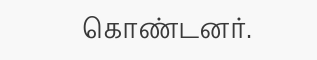கொண்டனர்.